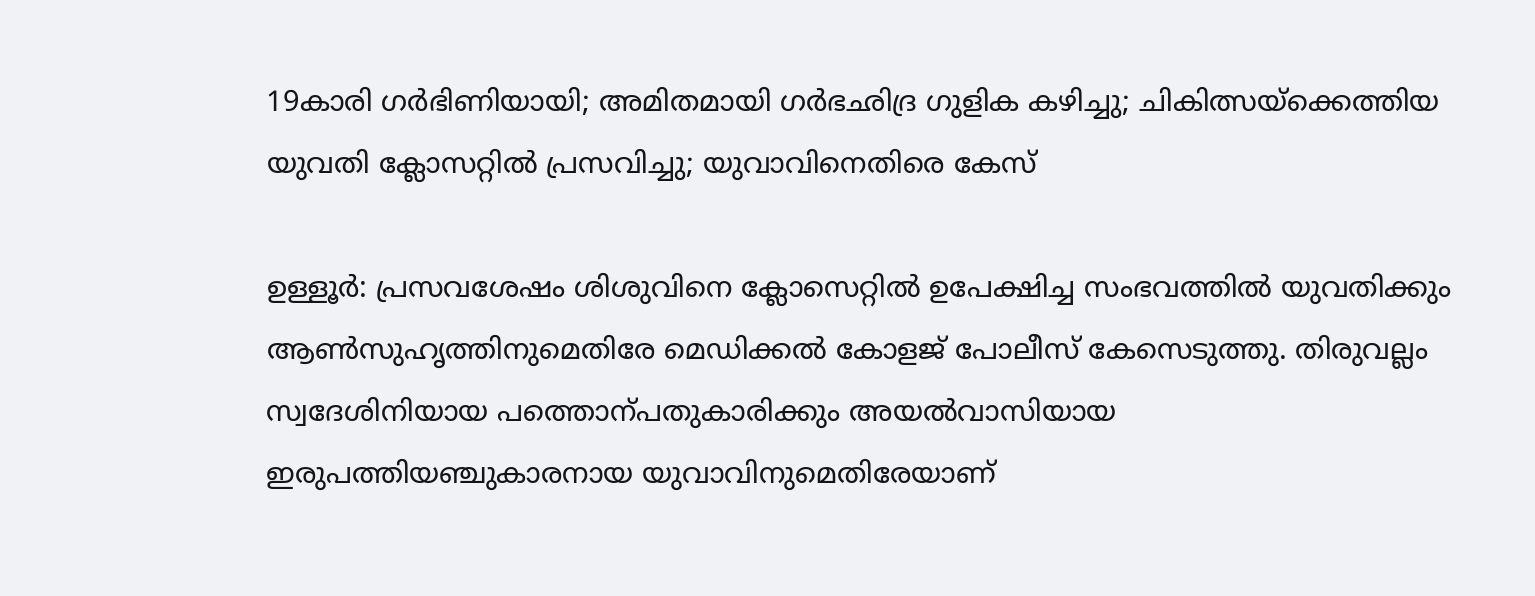19കാരി ഗർഭിണിയായി; അമിതമായി ഗർഭഛിദ്ര ഗുളിക കഴിച്ചു; ചികിത്സയ്ക്കെത്തിയ യുവതി ക്ലോസറ്റിൽ പ്രസവിച്ചു; യുവാവിനെതിരെ കേസ്

ഉള്ളൂർ: പ്രസവശേഷം ശിശുവിനെ ക്ലോസെറ്റിൽ ഉപേക്ഷിച്ച സംഭവത്തിൽ യുവതിക്കും ആൺസുഹൃത്തിനുമെതിരേ മെഡിക്കൽ കോളജ് പോലീസ് കേസെടുത്തു. തിരുവല്ലം സ്വദേശിനിയായ പത്തൊന്പതുകാരിക്കും അയൽവാസിയായ ഇരുപത്തിയഞ്ചുകാരനായ യുവാവിനുമെതിരേയാണ്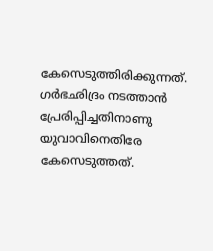കേസെടുത്തിരിക്കുന്നത്. ഗർഭഛിദ്രം നടത്താൻ പ്രേരിപ്പിച്ചതിനാണു യുവാവിനെതിരേ കേസെടുത്തത്.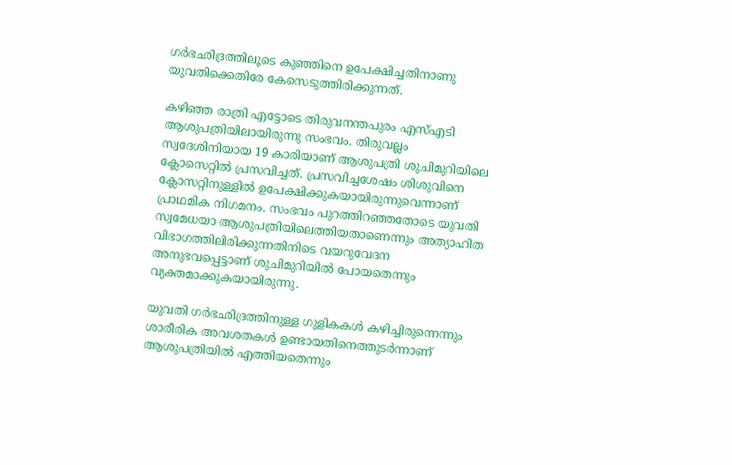ഗർഭഛിദ്രത്തിലൂടെ കുഞ്ഞിനെ ഉപേക്ഷിച്ചതിനാണു യുവതിക്കെതിരേ കേസെടുത്തിരിക്കുന്നത്.

കഴിഞ്ഞ രാത്രി എട്ടോടെ തിരുവനന്തപുരം എസ്എടി ആശുപത്രിയിലായിരുന്നു സംഭവം. തിരുവല്ലം സ്വദേശിനിയായ 19 കാരിയാണ് ആശുപത്രി ശുചിമുറിയിലെ ക്ലോസെറ്റിൽ പ്രസവിച്ചത്. പ്രസവിച്ചശേഷം ശിശുവിനെ ക്ലോസറ്റിനുള്ളിൽ ഉപേക്ഷിക്കുകയായിരുന്നുവെന്നാണ് പ്രാഥമിക നിഗമനം. സംഭവം പുറത്തിറഞ്ഞതോടെ യുവതി സ്വമേധയാ ആശുപത്രിയിലെത്തിയതാണെന്നും അത്യാഹിത വിഭാഗത്തിലിരിക്കുന്നതിനിടെ വയറുവേദന അനുഭവപ്പെട്ടാണ് ശുചിമുറിയിൽ പോയതെന്നും വ്യക്തമാക്കുകയായിരുന്നു.

യുവതി ഗർഭഛിദ്രത്തിനുള്ള ഗുളികകൾ കഴിച്ചിരുന്നെന്നും ശാരീരിക അവശതകൾ ഉണ്ടായതിനെത്തുടർന്നാണ് ആശുപത്രിയിൽ എത്തിയതെന്നും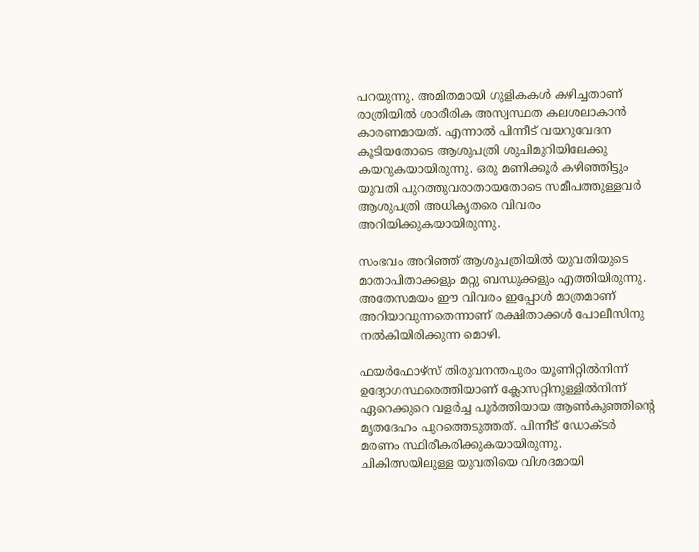പറയുന്നു. അമിതമായി ഗുളികകൾ കഴിച്ചതാണ് രാത്രിയിൽ ശാരീരിക അസ്വസ്ഥത കലശലാകാൻ കാരണമായത്. എന്നാൽ പിന്നീട് വയറുവേദന കൂടിയതോടെ ആശുപത്രി ശുചിമുറിയിലേക്കു കയറുകയായിരുന്നു. ഒരു മണിക്കൂർ കഴിഞ്ഞിട്ടും യുവതി പുറത്തുവരാതായതോടെ സമീപത്തുള്ളവർ ആശുപത്രി അധികൃതരെ വിവരം അറിയിക്കുകയായിരുന്നു.

സംഭവം അറിഞ്ഞ് ആശുപത്രിയിൽ യുവതിയുടെ മാതാപിതാക്കളും മറ്റു ബന്ധുക്കളും എത്തിയിരുന്നു. അതേസമയം ഈ വിവരം ഇപ്പോൾ മാത്രമാണ് അറിയാവുന്നതെന്നാണ് രക്ഷിതാക്കൾ പോലീസിനു നൽകിയിരിക്കുന്ന മൊഴി.

ഫയർഫോഴ്സ് തിരുവനന്തപുരം യൂണിറ്റിൽനിന്ന് ഉദ്യോഗസ്ഥരെത്തിയാണ് ക്ലോസറ്റിനുള്ളിൽനിന്ന് ഏറെക്കുറെ വളർച്ച പൂർത്തിയായ ആൺകുഞ്ഞിന്‍റെ മൃതദേഹം പുറത്തെടുത്തത്. പിന്നീട് ഡോക്ടർ മരണം സ്ഥിരീകരിക്കുകയായിരുന്നു. ചികിത്സയിലുള്ള യുവതിയെ വിശദമായി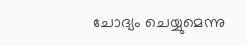ചോദ്യം ചെയ്യുമെന്നു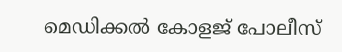മെഡിക്കൽ കോളജ് പോലീസ്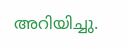അറിയിച്ചു.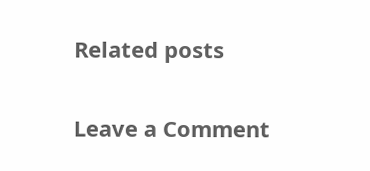Related posts

Leave a Comment